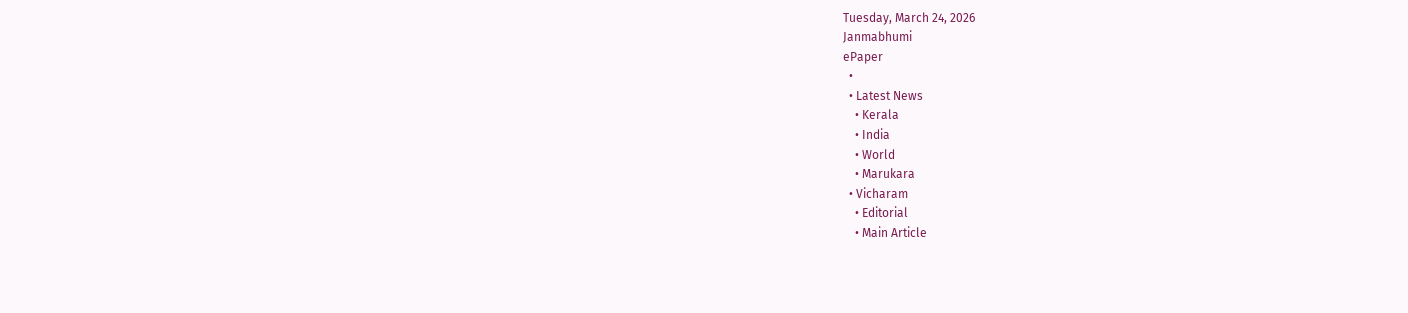Tuesday, March 24, 2026
Janmabhumi
ePaper
  •
  • Latest News
    • Kerala
    • India
    • World
    • Marukara
  • Vicharam
    • Editorial
    • Main Article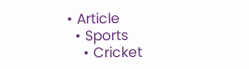• Article
  • Sports
    • Cricket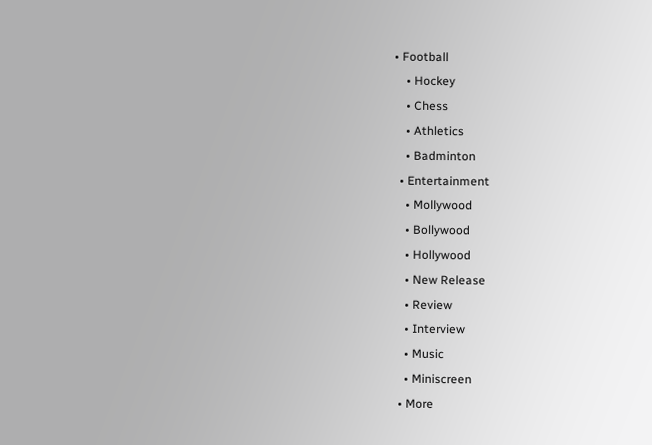• Football
    • Hockey
    • Chess
    • Athletics
    • Badminton
  • Entertainment
    • Mollywood
    • Bollywood
    • Hollywood
    • New Release
    • Review
    • Interview
    • Music
    • Miniscreen
  • More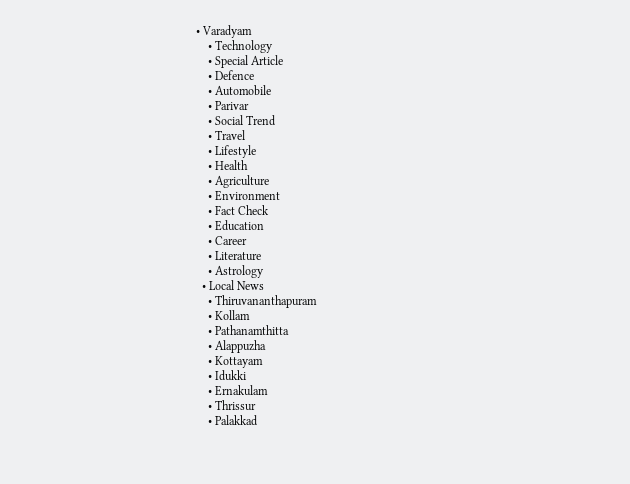• Varadyam
    • Technology
    • Special Article
    • Defence
    • Automobile
    • Parivar
    • Social Trend
    • Travel
    • Lifestyle
    • Health
    • Agriculture
    • Environment
    • Fact Check
    • Education
    • Career
    • Literature
    • Astrology
  • Local News
    • Thiruvananthapuram
    • Kollam
    • Pathanamthitta
    • Alappuzha
    • Kottayam
    • Idukki
    • Ernakulam
    • Thrissur
    • Palakkad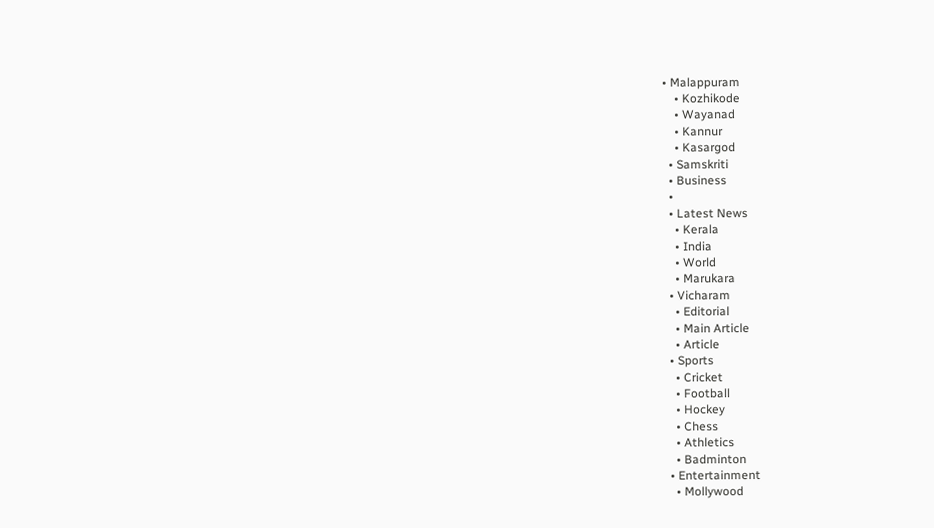• Malappuram
    • Kozhikode
    • Wayanad
    • Kannur
    • Kasargod
  • Samskriti
  • Business
  •
  • Latest News
    • Kerala
    • India
    • World
    • Marukara
  • Vicharam
    • Editorial
    • Main Article
    • Article
  • Sports
    • Cricket
    • Football
    • Hockey
    • Chess
    • Athletics
    • Badminton
  • Entertainment
    • Mollywood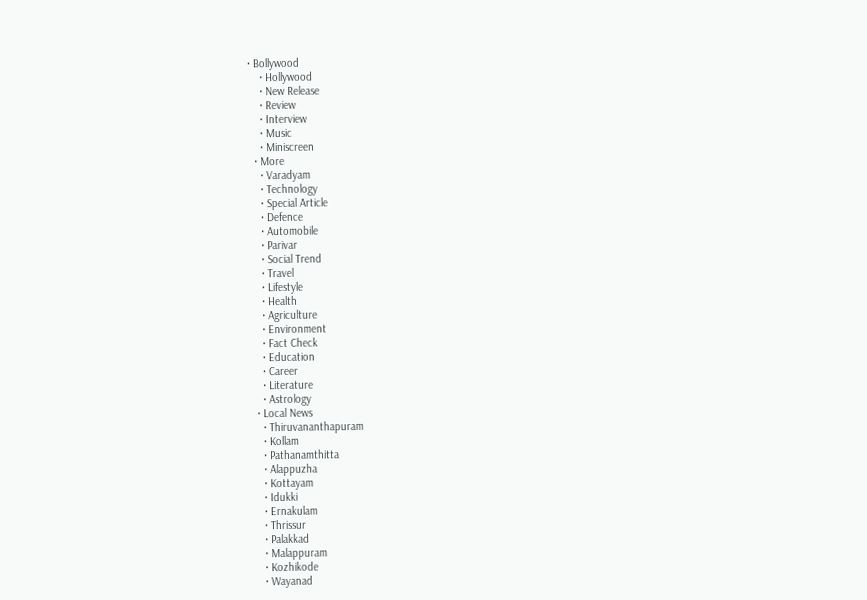• Bollywood
    • Hollywood
    • New Release
    • Review
    • Interview
    • Music
    • Miniscreen
  • More
    • Varadyam
    • Technology
    • Special Article
    • Defence
    • Automobile
    • Parivar
    • Social Trend
    • Travel
    • Lifestyle
    • Health
    • Agriculture
    • Environment
    • Fact Check
    • Education
    • Career
    • Literature
    • Astrology
  • Local News
    • Thiruvananthapuram
    • Kollam
    • Pathanamthitta
    • Alappuzha
    • Kottayam
    • Idukki
    • Ernakulam
    • Thrissur
    • Palakkad
    • Malappuram
    • Kozhikode
    • Wayanad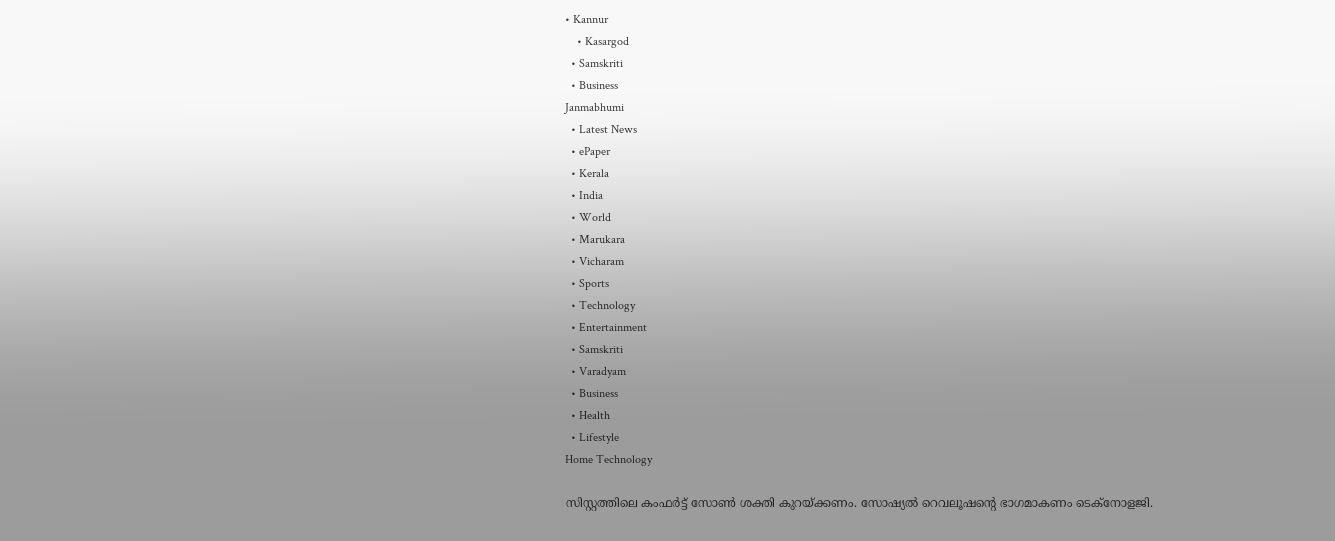• Kannur
    • Kasargod
  • Samskriti
  • Business
Janmabhumi
  • Latest News
  • ePaper
  • Kerala
  • India
  • World
  • Marukara
  • Vicharam
  • Sports
  • Technology
  • Entertainment
  • Samskriti
  • Varadyam
  • Business
  • Health
  • Lifestyle
Home Technology

സിസ്റ്റത്തിലെ കംഫര്‍ട്ട് സോണ്‍ ശക്തി കുറയ്‌ക്കണം. സോഷ്യല്‍ റെവലൂഷന്റെ ഭാഗമാകണം ടെക്നോളജി.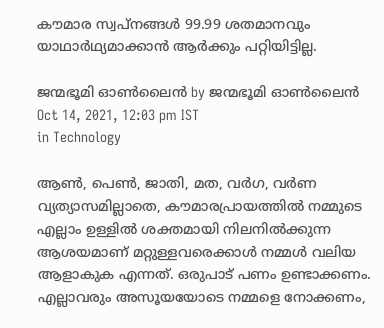കൗമാര സ്വപ്നങ്ങള്‍ 99.99 ശതമാനവും യാഥാര്‍ഥ്യമാക്കാന്‍ ആര്‍ക്കും പറ്റിയിട്ടില്ല.

ജന്മഭൂമി ഓണ്‍ലൈന്‍ by ജന്മഭൂമി ഓണ്‍ലൈന്‍
Oct 14, 2021, 12:03 pm IST
in Technology

ആണ്‍, പെണ്‍, ജാതി, മത, വര്‍ഗ, വര്‍ണ വ്യത്യാസമില്ലാതെ, കൗമാരപ്രായത്തില്‍ നമ്മുടെ എല്ലാം ഉള്ളില്‍ ശക്തമായി നിലനില്‍ക്കുന്ന ആശയമാണ് മറ്റുള്ളവരെക്കാള്‍ നമ്മള്‍ വലിയ ആളാകുക എന്നത്. ഒരുപാട് പണം ഉണ്ടാക്കണം. എല്ലാവരും അസൂയയോടെ നമ്മളെ നോക്കണം,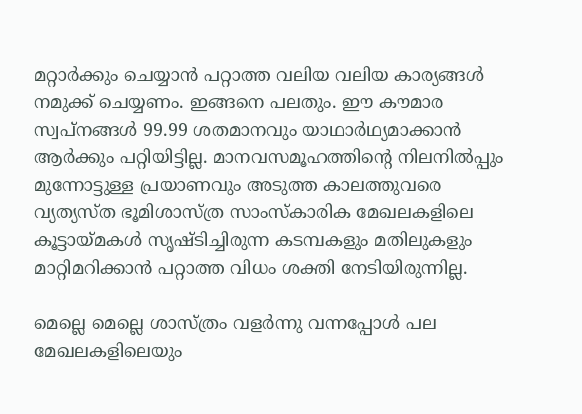മറ്റാര്‍ക്കും ചെയ്യാന്‍ പറ്റാത്ത വലിയ വലിയ കാര്യങ്ങള്‍ നമുക്ക് ചെയ്യണം. ഇങ്ങനെ പലതും. ഈ കൗമാര സ്വപ്നങ്ങള്‍ 99.99 ശതമാനവും യാഥാര്‍ഥ്യമാക്കാന്‍ ആര്‍ക്കും പറ്റിയിട്ടില്ല. മാനവസമൂഹത്തിന്റെ നിലനില്‍പ്പും മുന്നോട്ടുള്ള പ്രയാണവും അടുത്ത കാലത്തുവരെ വ്യത്യസ്ത ഭൂമിശാസ്ത്ര സാംസ്‌കാരിക മേഖലകളിലെ കൂട്ടായ്‌മകള്‍ സൃഷ്ടിച്ചിരുന്ന കടമ്പകളും മതിലുകളും മാറ്റിമറിക്കാന്‍ പറ്റാത്ത വിധം ശക്തി നേടിയിരുന്നില്ല.

മെല്ലെ മെല്ലെ ശാസ്ത്രം വളര്‍ന്നു വന്നപ്പോള്‍ പല മേഖലകളിലെയും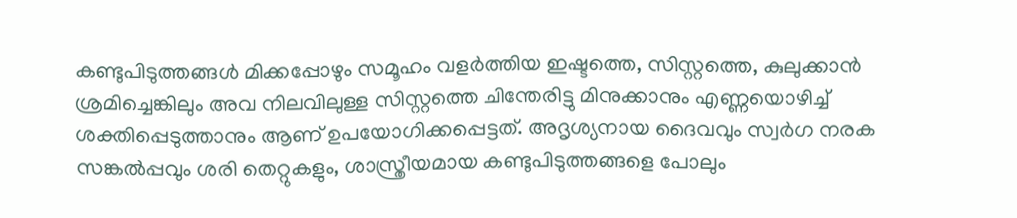കണ്ടുപിടുത്തങ്ങള്‍ മിക്കപ്പോഴും സമൂഹം വളര്‍ത്തിയ ഇഷ്ടത്തെ, സിസ്റ്റത്തെ, കുലുക്കാന്‍ ശ്രമിച്ചെങ്കിലും അവ നിലവിലുള്ള സിസ്റ്റത്തെ ചിന്തേരിട്ടു മിനുക്കാനും എണ്ണയൊഴിച്ച് ശക്തിപ്പെടുത്താനും ആണ് ഉപയോഗിക്കപ്പെട്ടത്. അദൃശ്യനായ ദൈവവും സ്വര്‍ഗ നരക സങ്കല്‍പ്പവും ശരി തെറ്റുകളും, ശാസ്ത്രീയമായ കണ്ടുപിടുത്തങ്ങളെ പോലും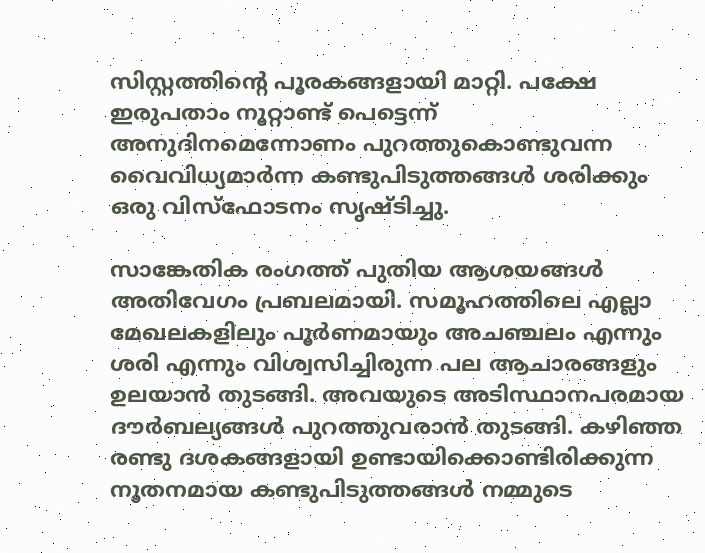സിസ്റ്റത്തിന്റെ പൂരകങ്ങളായി മാറ്റി. പക്ഷേ ഇരുപതാം നൂറ്റാണ്ട് പെട്ടെന്ന് അനുദിനമെന്നോണം പുറത്തുകൊണ്ടുവന്ന വൈവിധ്യമാര്‍ന്ന കണ്ടുപിടുത്തങ്ങള്‍ ശരിക്കും ഒരു വിസ്ഫോടനം സൃഷ്ടിച്ചു.

സാങ്കേതിക രംഗത്ത് പുതിയ ആശയങ്ങള്‍ അതിവേഗം പ്രബലമായി. സമൂഹത്തിലെ എല്ലാ മേഖലകളിലും പൂര്‍ണമായും അചഞ്ചലം എന്നും ശരി എന്നും വിശ്വസിച്ചിരുന്ന പല ആചാരങ്ങളും ഉലയാന്‍ തുടങ്ങി. അവയുടെ അടിസ്ഥാനപരമായ ദൗര്‍ബല്യങ്ങള്‍ പുറത്തുവരാന്‍ തുടങ്ങി. കഴിഞ്ഞ രണ്ടു ദശകങ്ങളായി ഉണ്ടായിക്കൊണ്ടിരിക്കുന്ന നൂതനമായ കണ്ടുപിടുത്തങ്ങള്‍ നമ്മുടെ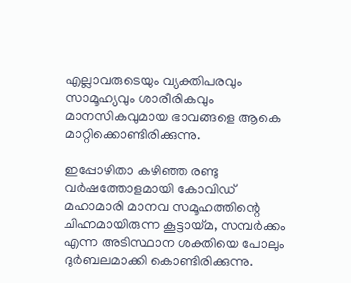എല്ലാവരുടെയും വ്യക്തിപരവും സാമൂഹ്യവും ശാരീരികവും മാനസികവുമായ ഭാവങ്ങളെ ആകെ മാറ്റിക്കൊണ്ടിരിക്കുന്നു.

ഇപ്പോഴിതാ കഴിഞ്ഞ രണ്ടു വര്‍ഷത്തോളമായി കോവിഡ് മഹാമാരി മാനവ സമൂഹത്തിന്റെ ചിഹ്നമായിരുന്ന കൂട്ടായ്‌മ, സമ്പര്‍ക്കം എന്ന അടിസ്ഥാന ശക്തിയെ പോലും ദുര്‍ബലമാക്കി കൊണ്ടിരിക്കുന്നു.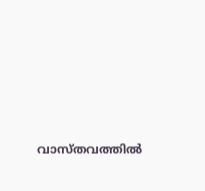വാസ്തവത്തില്‍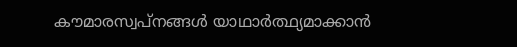കൗമാരസ്വപ്നങ്ങള്‍ യാഥാര്‍ത്ഥ്യമാക്കാന്‍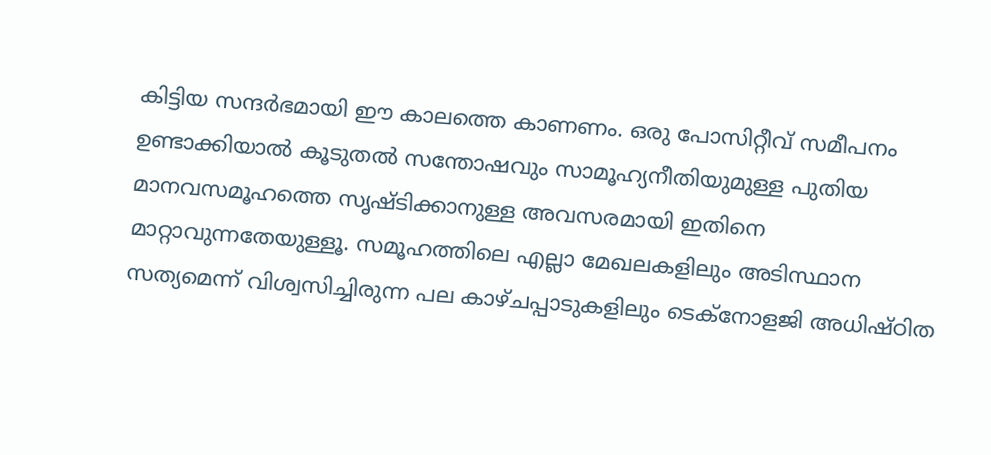കിട്ടിയ സന്ദര്‍ഭമായി ഈ കാലത്തെ കാണണം. ഒരു പോസിറ്റീവ് സമീപനം ഉണ്ടാക്കിയാല്‍ കൂടുതല്‍ സന്തോഷവും സാമൂഹ്യനീതിയുമുള്ള പുതിയ മാനവസമൂഹത്തെ സൃഷ്ടിക്കാനുള്ള അവസരമായി ഇതിനെ മാറ്റാവുന്നതേയുള്ളൂ. സമൂഹത്തിലെ എല്ലാ മേഖലകളിലും അടിസ്ഥാന സത്യമെന്ന് വിശ്വസിച്ചിരുന്ന പല കാഴ്ചപ്പാടുകളിലും ടെക്നോളജി അധിഷ്ഠിത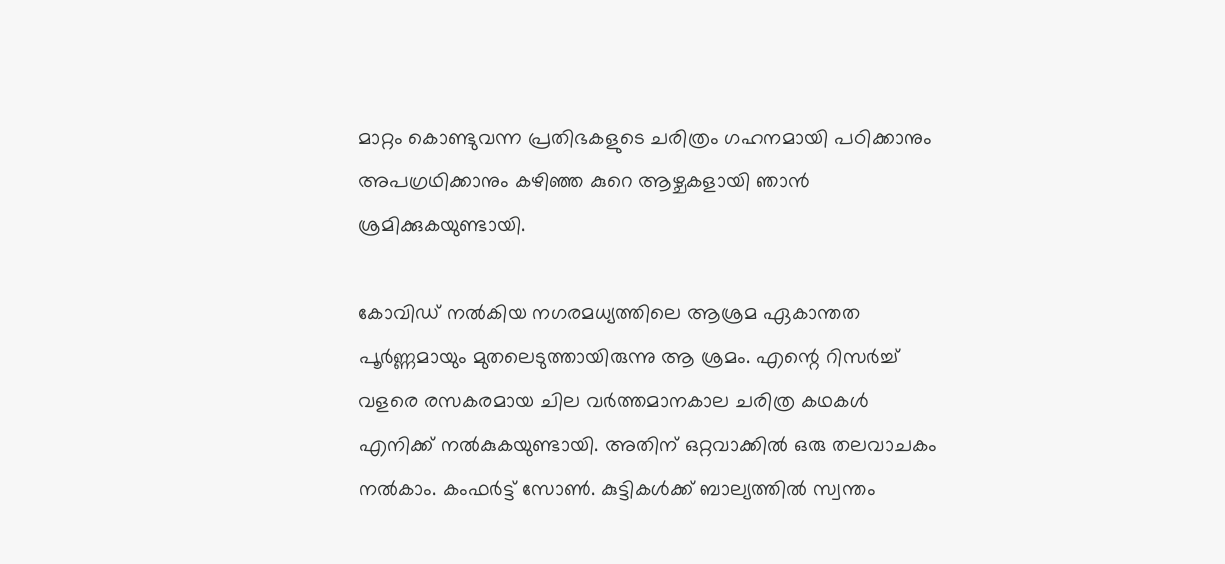മാറ്റം കൊണ്ടുവന്ന പ്രതിഭകളുടെ ചരിത്രം ഗഹനമായി പഠിക്കാനും അപഗ്രഥിക്കാനും കഴിഞ്ഞ കുറെ ആഴ്ചകളായി ഞാന്‍ ശ്രമിക്കുകയുണ്ടായി.

കോവിഡ് നല്‍കിയ നഗരമധ്യത്തിലെ ആശ്രമ ഏകാന്തത പൂര്‍ണ്ണമായും മുതലെടുത്തായിരുന്നു ആ ശ്രമം. എന്റെ റിസര്‍ച്ച് വളരെ രസകരമായ ചില വര്‍ത്തമാനകാല ചരിത്ര കഥകള്‍ എനിക്ക് നല്‍കുകയുണ്ടായി. അതിന് ഒറ്റവാക്കില്‍ ഒരു തലവാചകം നല്‍കാം. കംഫര്‍ട്ട് സോണ്‍. കുട്ടികള്‍ക്ക് ബാല്യത്തില്‍ സ്വന്തം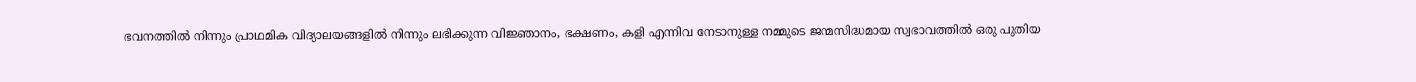ഭവനത്തില്‍ നിന്നും പ്രാഥമിക വിദ്യാലയങ്ങളില്‍ നിന്നും ലഭിക്കുന്ന വിജ്ഞാനം, ഭക്ഷണം, കളി എന്നിവ നേടാനുള്ള നമ്മുടെ ജന്മസിദ്ധമായ സ്വഭാവത്തില്‍ ഒരു പുതിയ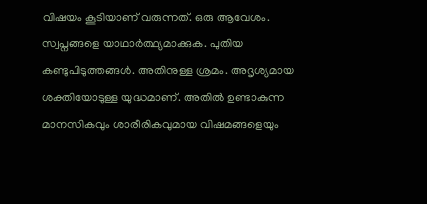വിഷയം കൂടിയാണ് വരുന്നത്. ഒരു ആവേശം. സ്വപ്നങ്ങളെ യാഥാര്‍ത്ഥ്യമാക്കുക. പുതിയ കണ്ടുപിടുത്തങ്ങള്‍. അതിനുള്ള ശ്രമം. അദൃശ്യമായ ശക്തിയോടുള്ള യുദ്ധമാണ്. അതില്‍ ഉണ്ടാകുന്ന മാനസികവും ശാരീരികവുമായ വിഷമങ്ങളെയും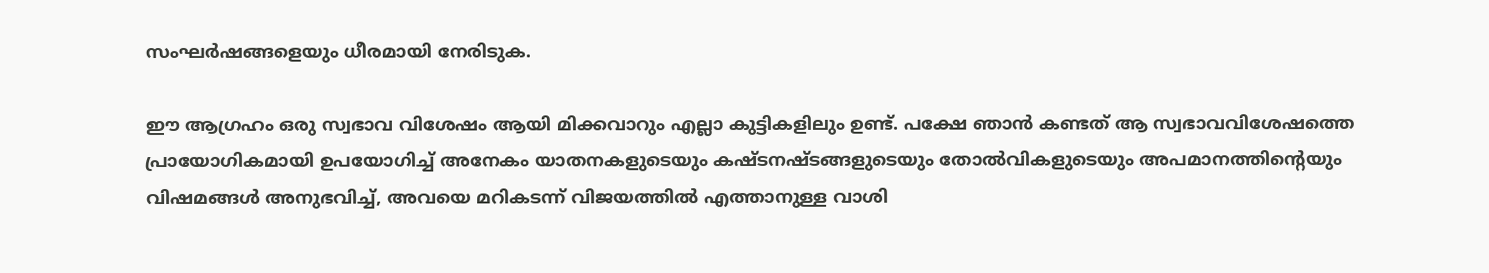സംഘര്‍ഷങ്ങളെയും ധീരമായി നേരിടുക.

ഈ ആഗ്രഹം ഒരു സ്വഭാവ വിശേഷം ആയി മിക്കവാറും എല്ലാ കുട്ടികളിലും ഉണ്ട്. പക്ഷേ ഞാന്‍ കണ്ടത് ആ സ്വഭാവവിശേഷത്തെ പ്രായോഗികമായി ഉപയോഗിച്ച് അനേകം യാതനകളുടെയും കഷ്ടനഷ്ടങ്ങളുടെയും തോല്‍വികളുടെയും അപമാനത്തിന്റെയും വിഷമങ്ങള്‍ അനുഭവിച്ച്, അവയെ മറികടന്ന് വിജയത്തില്‍ എത്താനുള്ള വാശി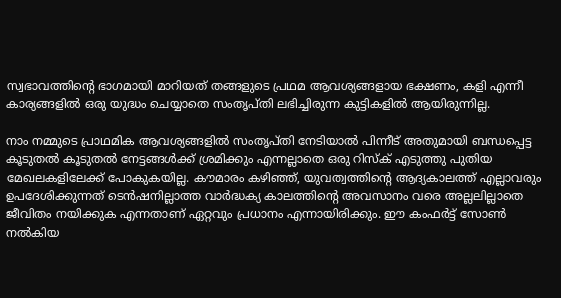സ്വഭാവത്തിന്റെ ഭാഗമായി മാറിയത് തങ്ങളുടെ പ്രഥമ ആവശ്യങ്ങളായ ഭക്ഷണം, കളി എന്നീ കാര്യങ്ങളില്‍ ഒരു യുദ്ധം ചെയ്യാതെ സംതൃപ്തി ലഭിച്ചിരുന്ന കുട്ടികളില്‍ ആയിരുന്നില്ല.

നാം നമ്മുടെ പ്രാഥമിക ആവശ്യങ്ങളില്‍ സംതൃപ്തി നേടിയാല്‍ പിന്നീട് അതുമായി ബന്ധപ്പെട്ട കൂടുതല്‍ കൂടുതല്‍ നേട്ടങ്ങള്‍ക്ക് ശ്രമിക്കും എന്നല്ലാതെ ഒരു റിസ്‌ക് എടുത്തു പുതിയ മേഖലകളിലേക്ക് പോകുകയില്ല. കൗമാരം കഴിഞ്ഞ്, യുവത്വത്തിന്റെ ആദ്യകാലത്ത് എല്ലാവരും ഉപദേശിക്കുന്നത് ടെന്‍ഷനില്ലാത്ത വാര്‍ദ്ധക്യ കാലത്തിന്റെ അവസാനം വരെ അല്ലലില്ലാതെ ജീവിതം നയിക്കുക എന്നതാണ് ഏറ്റവും പ്രധാനം എന്നായിരിക്കും. ഈ കംഫര്‍ട്ട് സോണ്‍ നല്‍കിയ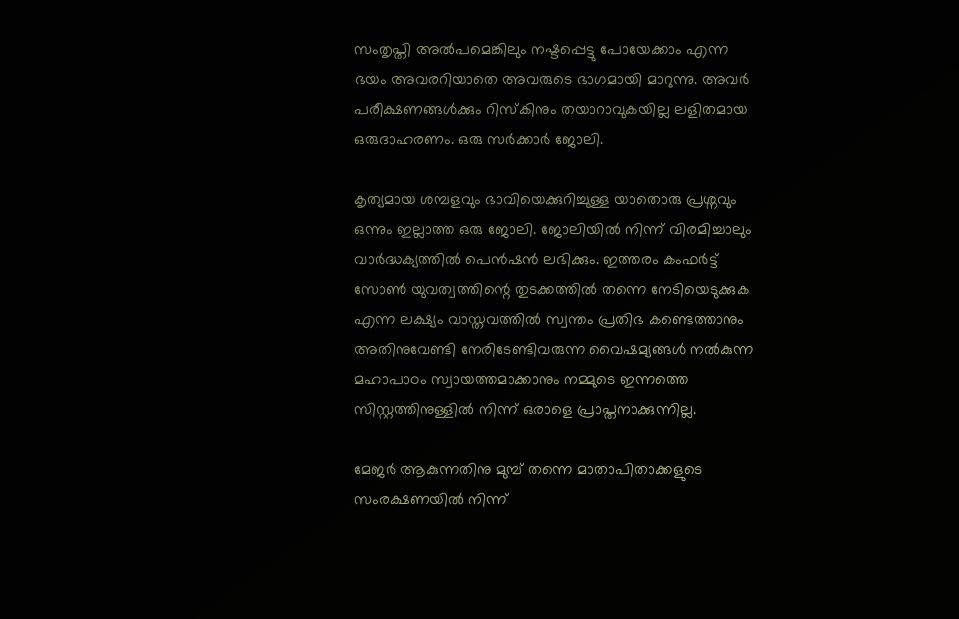സംതൃപ്തി അല്‍പമെങ്കിലും നഷ്ടപ്പെട്ടു പോയേക്കാം എന്ന ഭയം അവരറിയാതെ അവരുടെ ഭാഗമായി മാറുന്നു. അവര്‍ പരീക്ഷണങ്ങള്‍ക്കും റിസ്‌കിനും തയാറാവുകയില്ല ലളിതമായ ഒരുദാഹരണം. ഒരു സര്‍ക്കാര്‍ ജോലി.

കൃത്യമായ ശമ്പളവും ഭാവിയെക്കുറിച്ചുള്ള യാതൊരു പ്രശ്നവും ഒന്നും ഇല്ലാത്ത ഒരു ജോലി. ജോലിയില്‍ നിന്ന് വിരമിച്ചാലും വാര്‍ദ്ധക്യത്തില്‍ പെന്‍ഷന്‍ ലഭിക്കും. ഇത്തരം കംഫര്‍ട്ട് സോണ്‍ യുവത്വത്തിന്റെ തുടക്കത്തില്‍ തന്നെ നേടിയെടുക്കുക എന്ന ലക്ഷ്യം വാസ്തവത്തില്‍ സ്വന്തം പ്രതിഭ കണ്ടെത്താനും അതിനുവേണ്ടി നേരിടേണ്ടിവരുന്ന വൈഷമ്യങ്ങള്‍ നല്‍കുന്ന മഹാപാഠം സ്വായത്തമാക്കാനും നമ്മുടെ ഇന്നത്തെ സിസ്റ്റത്തിനുള്ളില്‍ നിന്ന് ഒരാളെ പ്രാപ്തനാക്കുന്നില്ല.

മേജര്‍ ആകുന്നതിനു മുമ്പ് തന്നെ മാതാപിതാക്കളുടെ സംരക്ഷണയില്‍ നിന്ന്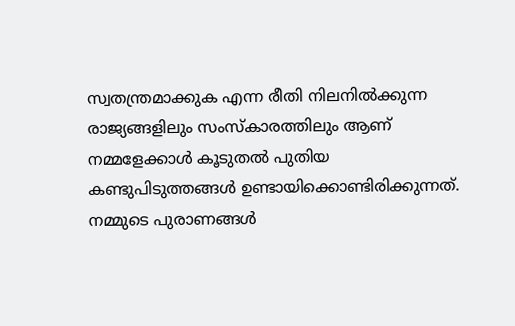സ്വതന്ത്രമാക്കുക എന്ന രീതി നിലനില്‍ക്കുന്ന രാജ്യങ്ങളിലും സംസ്‌കാരത്തിലും ആണ് നമ്മളേക്കാള്‍ കൂടുതല്‍ പുതിയ കണ്ടുപിടുത്തങ്ങള്‍ ഉണ്ടായിക്കൊണ്ടിരിക്കുന്നത്. നമ്മുടെ പുരാണങ്ങള്‍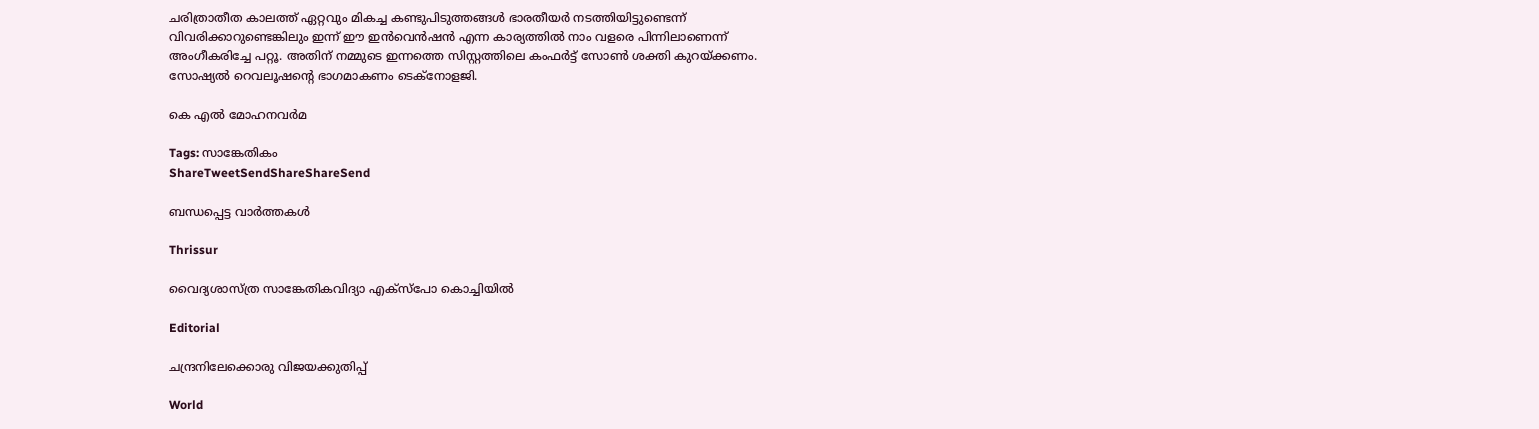ചരിത്രാതീത കാലത്ത് ഏറ്റവും മികച്ച കണ്ടുപിടുത്തങ്ങള്‍ ഭാരതീയര്‍ നടത്തിയിട്ടുണ്ടെന്ന് വിവരിക്കാറുണ്ടെങ്കിലും ഇന്ന് ഈ ഇന്‍വെന്‍ഷന്‍ എന്ന കാര്യത്തില്‍ നാം വളരെ പിന്നിലാണെന്ന് അംഗീകരിച്ചേ പറ്റൂ. അതിന് നമ്മുടെ ഇന്നത്തെ സിസ്റ്റത്തിലെ കംഫര്‍ട്ട് സോണ്‍ ശക്തി കുറയ്‌ക്കണം. സോഷ്യല്‍ റെവലൂഷന്റെ ഭാഗമാകണം ടെക്നോളജി.

കെ എല്‍ മോഹനവര്‍മ

Tags: സാങ്കേതികം
ShareTweetSendShareShareSend

ബന്ധപ്പെട്ട വാര്‍ത്തകള്‍

Thrissur

വൈദ്യശാസ്ത്ര സാങ്കേതികവിദ്യാ എക്‌സ്‌പോ കൊച്ചിയില്‍

Editorial

ചന്ദ്രനിലേക്കൊരു വിജയക്കുതിപ്പ്

World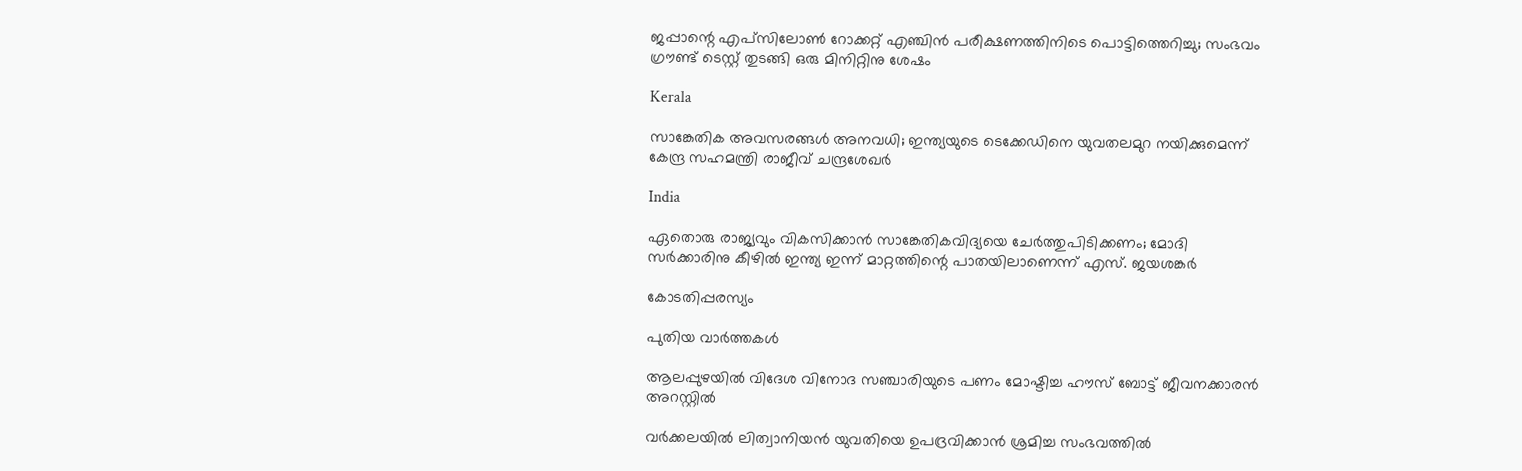ജപ്പാന്റെ എപ്‌സിലോണ്‍ റോക്കറ്റ് എഞ്ചിന്‍ പരീക്ഷണത്തിനിടെ പൊട്ടിത്തെറിച്ചു; സംഭവം ഗ്രൗണ്ട് ടെസ്റ്റ് തുടങ്ങി ഒരു മിനിറ്റിനു ശേഷം

Kerala

സാങ്കേതിക അവസരങ്ങള്‍ അനവധി; ഇന്ത്യയുടെ ടെക്കേഡിനെ യുവതലമുറ നയിക്കുമെന്ന് കേന്ദ്ര സഹമന്ത്രി രാജീവ് ചന്ദ്രശേഖര്‍

India

ഏതൊരു രാജ്യവും വികസിക്കാന്‍ സാങ്കേതികവിദ്യയെ ചേര്‍ത്തുപിടിക്കണം; മോദി സര്‍ക്കാരിനു കീഴില്‍ ഇന്ത്യ ഇന്ന് മാറ്റത്തിന്റെ പാതയിലാണെന്ന് എസ്. ജയശങ്കര്‍

കോടതിപ്പരസ്യം

പുതിയ വാര്‍ത്തകള്‍

ആലപ്പുഴയില്‍ വിദേശ വിനോദ സഞ്ചാരിയുടെ പണം മോഷ്ടിച്ച ഹൗസ് ബോട്ട് ജീവനക്കാരന്‍ അറസ്റ്റില്‍

വർക്കലയിൽ ലിത്വാനിയൻ യുവതിയെ ഉപദ്രവിക്കാൻ ശ്രമിച്ച സംഭവത്തിൽ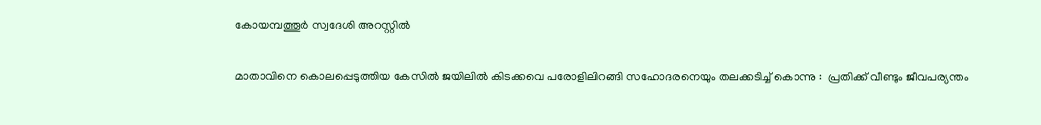കോയമ്പത്തൂർ സ്വദേശി അറസ്റ്റിൽ

മാതാവിനെ കൊലപ്പെടുത്തിയ കേസില്‍ ജയിലിൽ കിടക്കവെ പരോളിലിറങ്ങി സഹോദരനെയും തലക്കടിച്ച് കൊന്നു :  പ്രതിക്ക് വീണ്ടും ജീവപര്യന്തം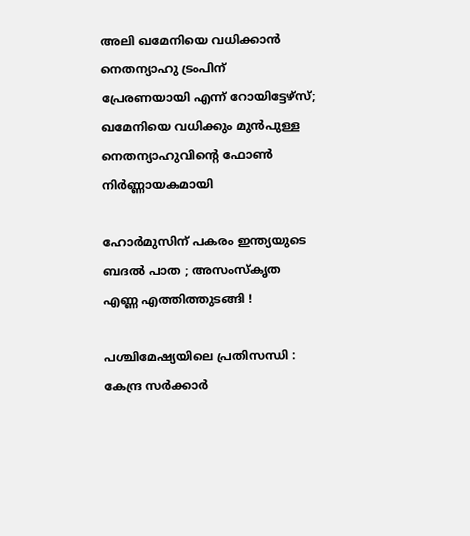അലി ഖമേനിയെ വധിക്കാന്‍ നെതന്യാഹു ട്രംപിന് പ്രേരണയായി എന്ന് റോയിട്ടേഴ്സ്; ഖമേനിയെ വധിക്കും മുന്‍പുള്ള നെതന്യാഹുവിന്റെ ഫോണ്‍ നിര്‍ണ്ണായകമായി

ഹോർമുസിന് പകരം ഇന്ത്യയുടെ ബദൽ പാത ; അസംസ്കൃത എണ്ണ എത്തിത്തുടങ്ങി !

പശ്ചിമേഷ്യയിലെ പ്രതിസന്ധി : കേന്ദ്ര സർക്കാർ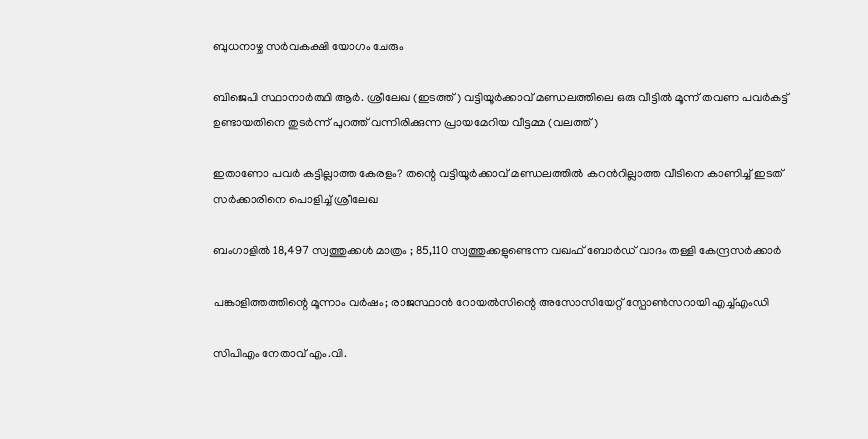ബുധനാഴ്ച സർവകക്ഷി യോഗം ചേരും

ബിജെപി സ്ഥാനാര്‍ത്ഥി ആര്‍. ശ്രീലേഖ (ഇടത്ത്) വട്ടിയൂര്‍ക്കാവ് മണ്ഡലത്തിലെ ഒരു വീട്ടില്‍ മൂന്ന് തവണ പവര്‍കട്ട് ഉണ്ടായതിനെ തുടര്‍ന്ന് പുറത്ത് വന്നിരിക്കുന്ന പ്രായമേറിയ വീട്ടമ്മ (വലത്ത്)

ഇതാണോ പവര്‍ കട്ടില്ലാത്ത കേരളം? തന്റെ വട്ടിയൂര്‍ക്കാവ് മണ്ഡലത്തില്‍ കറന്‍റില്ലാത്ത വീടിനെ കാണിച്ച് ഇടത് സര്‍ക്കാരിനെ പൊളിച്ച് ശ്രീലേഖ

ബംഗാളിൽ 18,497 സ്വത്തുക്കൾ മാത്രം ; 85,110 സ്വത്തുക്കളുണ്ടെന്ന വഖഫ് ബോർഡ് വാദം തള്ളി കേന്ദ്രസർക്കാർ

പങ്കാളിത്തത്തിന്റെ മൂന്നാം വര്‍ഷം; രാജസ്ഥാന്‍ റോയല്‍സിന്റെ അസോസിയേറ്റ് സ്പോണ്‍സറായി എച്ച്എംഡി

സിപിഎം നേതാവ് എം.വി.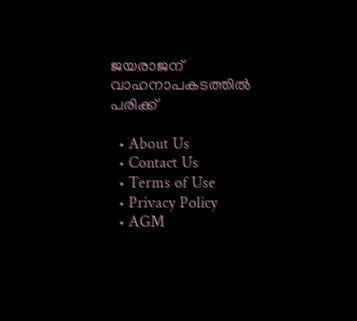ജയരാജന് വാഹനാപകടത്തില്‍ പരിക്ക്

  • About Us
  • Contact Us
  • Terms of Use
  • Privacy Policy
  • AGM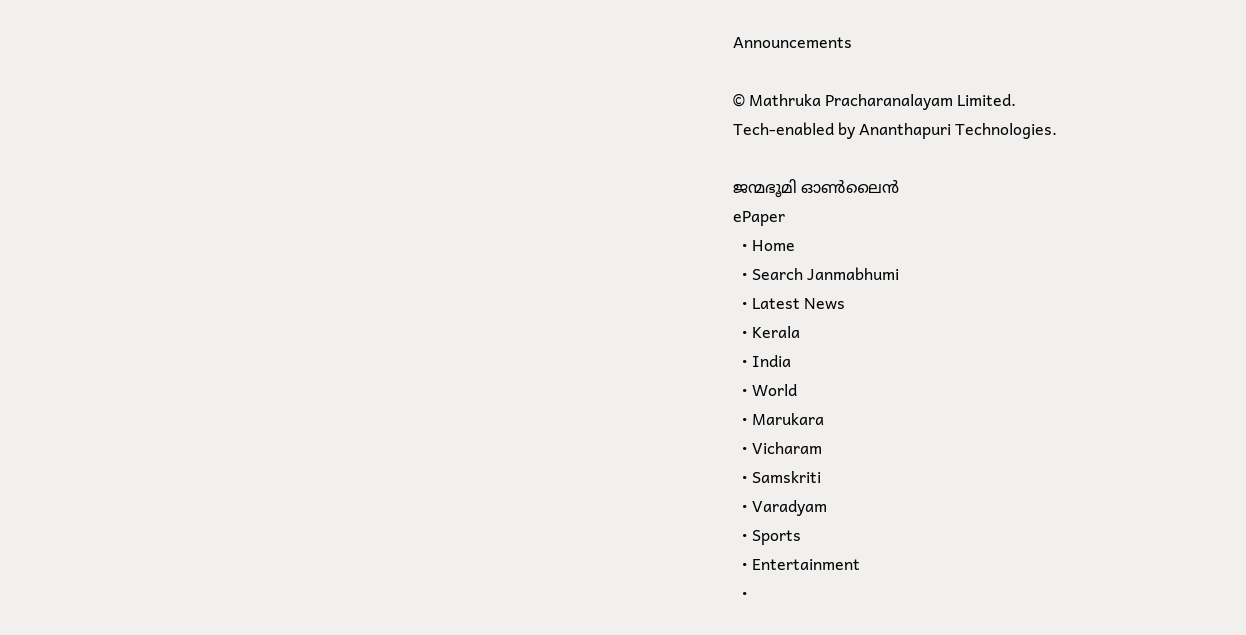Announcements

© Mathruka Pracharanalayam Limited.
Tech-enabled by Ananthapuri Technologies.

ജന്മഭൂമി ഓണ്‍ലൈന്‍
ePaper
  • Home
  • Search Janmabhumi
  • Latest News
  • Kerala
  • India
  • World
  • Marukara
  • Vicharam
  • Samskriti
  • Varadyam
  • Sports
  • Entertainment
  •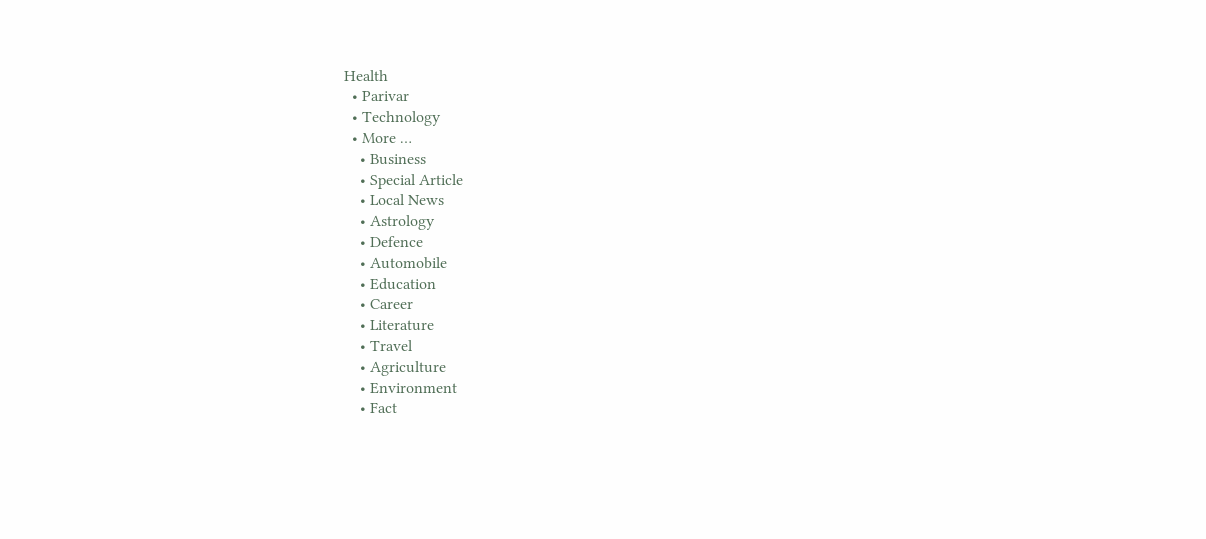Health
  • Parivar
  • Technology
  • More …
    • Business
    • Special Article
    • Local News
    • Astrology
    • Defence
    • Automobile
    • Education
    • Career
    • Literature
    • Travel
    • Agriculture
    • Environment
    • Fact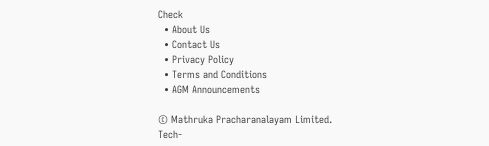Check
  • About Us
  • Contact Us
  • Privacy Policy
  • Terms and Conditions
  • AGM Announcements

© Mathruka Pracharanalayam Limited.
Tech-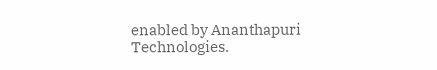enabled by Ananthapuri Technologies.